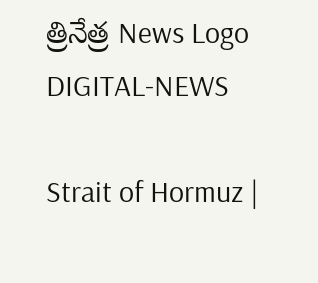త్రినేత్ర News Logo
DIGITAL-NEWS

Strait of Hormuz |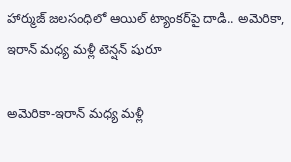హార్ముజ్ జలసంధిలో ఆయిల్ ట్యాంకర్‌పై దాడి.. అమెరికా, ఇరాన్ మధ్య మళ్లీ టెన్షన్ షురూ

అమెరికా-ఇరాన్ మధ్య మళ్లీ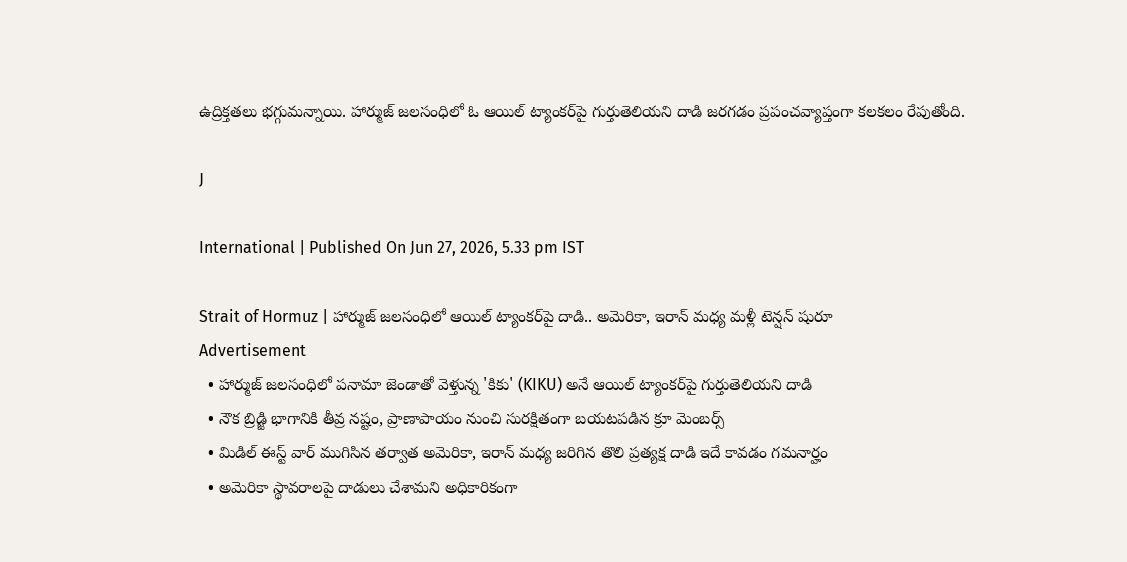ఉద్రిక్తతలు భగ్గుమన్నాయి. హార్ముజ్ జలసంధిలో ఓ ఆయిల్ ట్యాంకర్‌పై గుర్తుతెలియని దాడి జరగడం ప్రపంచవ్యాప్తంగా కలకలం రేపుతోంది.

J

International | Published On Jun 27, 2026, 5.33 pm IST

Strait of Hormuz | హార్ముజ్ జలసంధిలో ఆయిల్ ట్యాంకర్‌పై దాడి.. అమెరికా, ఇరాన్ మధ్య మళ్లీ టెన్షన్ షురూ
Advertisement
  • హార్ముజ్ జలసంధిలో పనామా జెండాతో వెళ్తున్న 'కికు' (KIKU) అనే ఆయిల్ ట్యాంకర్‌పై గుర్తుతెలియని దాడి
  • నౌక బ్రిడ్జి భాగానికి తీవ్ర నష్టం, ప్రాణాపాయం నుంచి సురక్షితంగా బయటపడిన క్రూ మెంబర్స్
  • మిడిల్ ఈస్ట్ వార్ ముగిసిన తర్వాత అమెరికా, ఇరాన్ మధ్య జరిగిన తొలి ప్రత్యక్ష దాడి ఇదే కావడం గమనార్హం
  • అమెరికా స్థావరాలపై దాడులు చేశామని అధికారికంగా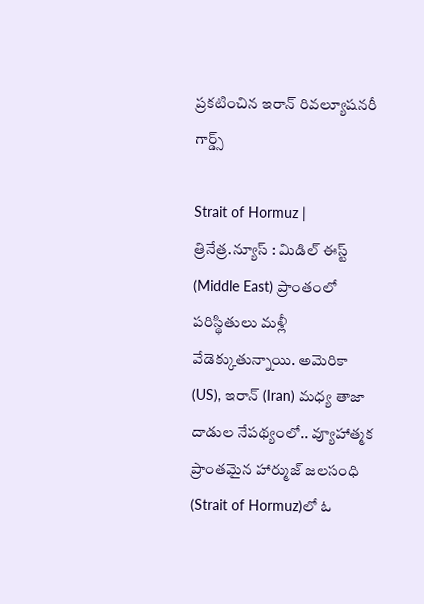ప్రకటించిన ఇరాన్ రివల్యూషనరీ గార్డ్స్

Strait of Hormuz | త్రినేత్ర.న్యూస్ : మిడిల్ ఈస్ట్ (Middle East) ప్రాంతంలో పరిస్థితులు మళ్లీ వేడెక్కుతున్నాయి. అమెరికా (US), ఇరాన్ (Iran) మధ్య తాజా దాడుల నేపథ్యంలో.. వ్యూహాత్మక ప్రాంతమైన హార్ముజ్ జలసంధి (Strait of Hormuz)లో ఓ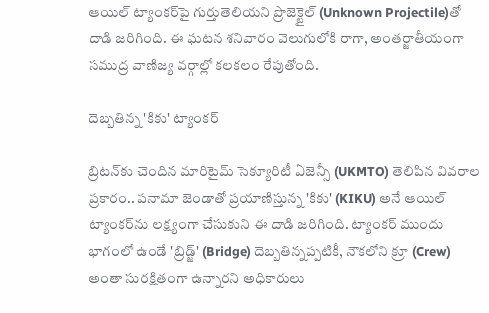ఆయిల్ ట్యాంకర్‌పై గుర్తుతెలియని ప్రొజెక్టైల్‌ (Unknown Projectile)తో దాడి జరిగింది. ఈ ఘటన శనివారం వెలుగులోకి రాగా, అంతర్జాతీయంగా సముద్ర వాణిజ్య వర్గాల్లో కలకలం రేపుతోంది.

దెబ్బతిన్న 'కికు' ట్యాంకర్

బ్రిటన్‌కు చెందిన మారిటైమ్ సెక్యూరిటీ ఏజెన్సీ (UKMTO) తెలిపిన వివరాల ప్రకారం.. పనామా జెండాతో ప్రయాణిస్తున్న 'కికు' (KIKU) అనే ఆయిల్ ట్యాంకర్‌ను లక్ష్యంగా చేసుకుని ఈ దాడి జరిగింది. ట్యాంకర్ ముందు భాగంలో ఉండే 'బ్రిడ్జ్' (Bridge) దెబ్బతిన్నప్పటికీ, నౌకలోని క్రూ (Crew) అంతా సురక్షితంగా ఉన్నారని అధికారులు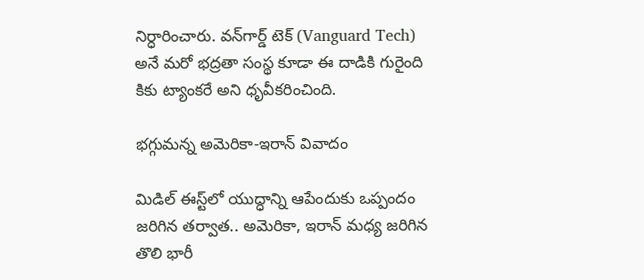నిర్ధారించారు. వన్‌గార్డ్ టెక్ (Vanguard Tech) అనే మరో భద్రతా సంస్థ కూడా ఈ దాడికి గురైంది కికు ట్యాంకరే అని ధృవీకరించింది.

భగ్గుమన్న అమెరికా-ఇరాన్ వివాదం

మిడిల్ ఈస్ట్‌లో యుద్ధాన్ని ఆపేందుకు ఒప్పందం జరిగిన తర్వాత.. అమెరికా, ఇరాన్ మధ్య జరిగిన తొలి భారీ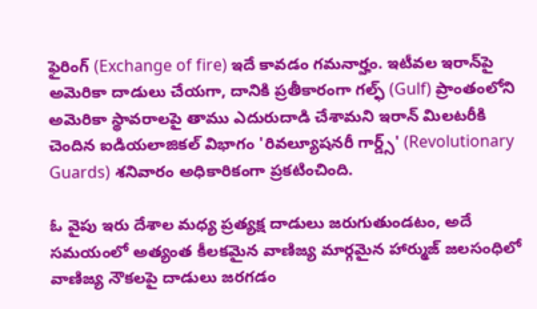ఫైరింగ్ (Exchange of fire) ఇదే కావడం గమనార్హం. ఇటీవల ఇరాన్‌పై అమెరికా దాడులు చేయగా, దానికి ప్రతీకారంగా గల్ఫ్ (Gulf) ప్రాంతంలోని అమెరికా స్థావరాలపై తాము ఎదురుదాడి చేశామని ఇరాన్ మిలటరీకి చెందిన ఐడియలాజికల్ విభాగం 'రివల్యూషనరీ గార్డ్స్' (Revolutionary Guards) శనివారం అధికారికంగా ప్రకటించింది.

ఓ వైపు ఇరు దేశాల మధ్య ప్రత్యక్ష దాడులు జరుగుతుండటం, అదే సమయంలో అత్యంత కీలకమైన వాణిజ్య మార్గమైన హార్ముజ్ జలసంధిలో వాణిజ్య నౌకలపై దాడులు జరగడం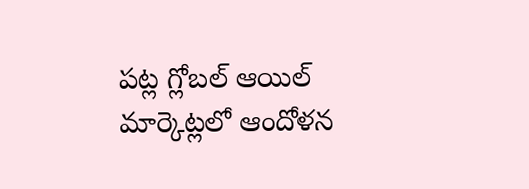పట్ల గ్లోబల్ ఆయిల్ మార్కెట్లలో ఆందోళన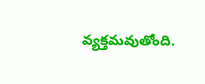వ్యక్తమవుతోంది.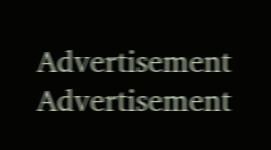Advertisement
Advertisement